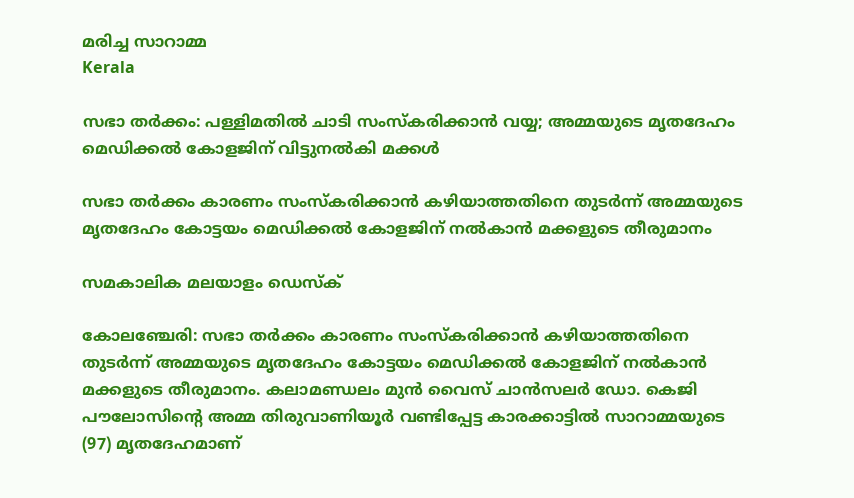മരിച്ച സാറാമ്മ
Kerala

സഭാ തര്‍ക്കം: പള്ളിമതില്‍ ചാടി സംസ്‌കരിക്കാന്‍ വയ്യ; അമ്മയുടെ മൃതദേഹം മെഡിക്കല്‍ കോളജിന് വിട്ടുനല്‍കി മക്കള്‍

സഭാ തര്‍ക്കം കാരണം സംസ്‌കരിക്കാന്‍ കഴിയാത്തതിനെ തുടര്‍ന്ന് അമ്മയുടെ മൃതദേഹം കോട്ടയം മെഡിക്കല്‍ കോളജിന് നല്‍കാന്‍ മക്കളുടെ തീരുമാനം

സമകാലിക മലയാളം ഡെസ്ക്

കോലഞ്ചേരി: സഭാ തര്‍ക്കം കാരണം സംസ്‌കരിക്കാന്‍ കഴിയാത്തതിനെ തുടര്‍ന്ന് അമ്മയുടെ മൃതദേഹം കോട്ടയം മെഡിക്കല്‍ കോളജിന് നല്‍കാന്‍ മക്കളുടെ തീരുമാനം. കലാമണ്ഡലം മുന്‍ വൈസ് ചാന്‍സലര്‍ ഡോ. കെജി പൗലോസിന്റെ അമ്മ തിരുവാണിയൂര്‍ വണ്ടിപ്പേട്ട കാരക്കാട്ടില്‍ സാറാമ്മയുടെ (97) മൃതദേഹമാണ്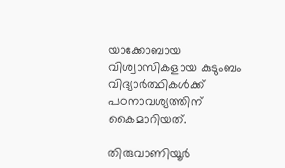യാക്കോബായ വിശ്വാസികളായ കുടുംബം വിദ്യാര്‍ത്ഥികള്‍ക്ക് പഠനാവശ്യത്തിന് കൈമാറിയത്.

തിരുവാണിയൂര്‍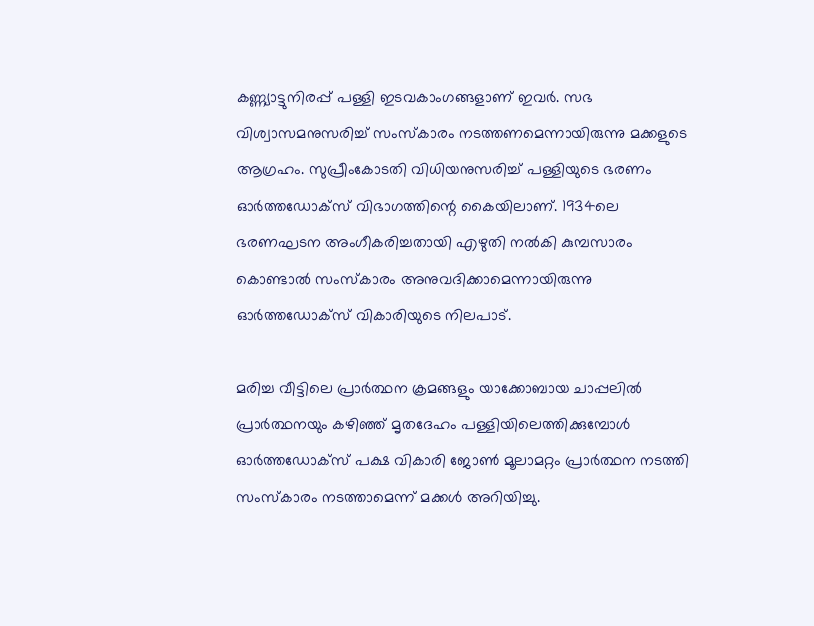കണ്ണ്യാട്ടുനിരപ്പ് പള്ളി ഇടവകാംഗങ്ങളാണ് ഇവര്‍. സഭ വിശ്വാസമനുസരിച്ച് സംസ്‌കാരം നടത്തണമെന്നായിരുന്നു മക്കളുടെ ആഗ്രഹം. സുപ്രീംകോടതി വിധിയനുസരിച്ച് പള്ളിയുടെ ഭരണം ഓര്‍ത്തഡോക്‌സ് വിഭാഗത്തിന്റെ കൈയിലാണ്. 1934ലെ ഭരണഘടന അംഗീകരിച്ചതായി എഴുതി നല്‍കി കുമ്പസാരം കൊണ്ടാല്‍ സംസ്‌കാരം അനുവദിക്കാമെന്നായിരുന്നു ഓര്‍ത്തഡോക്‌സ് വികാരിയുടെ നിലപാട്.

മരിച്ച വീട്ടിലെ പ്രാര്‍ത്ഥന ക്രമങ്ങളും യാക്കോബായ ചാപ്പലില്‍ പ്രാര്‍ത്ഥനയും കഴിഞ്ഞ് മൃതദേഹം പള്ളിയിലെത്തിക്കുമ്പോള്‍ ഓര്‍ത്തഡോക്‌സ് പക്ഷ വികാരി ജോണ്‍ മൂലാമറ്റം പ്രാര്‍ത്ഥന നടത്തി സംസ്‌കാരം നടത്താമെന്ന് മക്കള്‍ അറിയിച്ചു.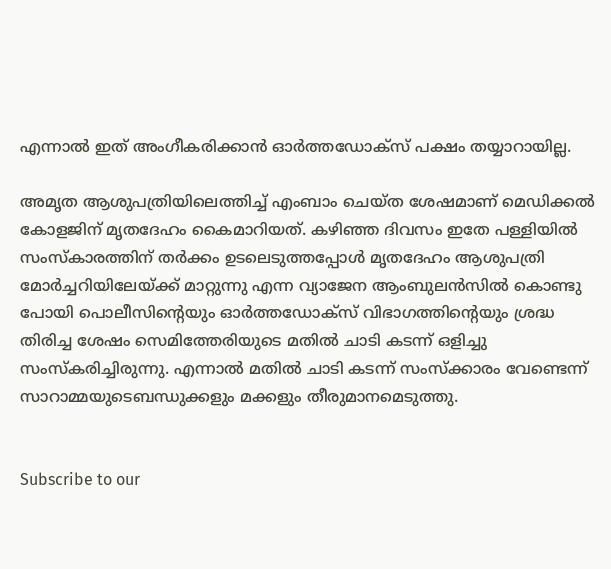എന്നാല്‍ ഇത് അംഗീകരിക്കാന്‍ ഓര്‍ത്തഡോക്‌സ് പക്ഷം തയ്യാറായില്ല.

അമൃത ആശുപത്രിയിലെത്തിച്ച് എംബാം ചെയ്ത ശേഷമാണ് മെഡിക്കല്‍ കോളജിന് മൃതദേഹം കൈമാറിയത്. കഴിഞ്ഞ ദിവസം ഇതേ പള്ളിയില്‍ സംസ്‌കാരത്തിന് തര്‍ക്കം ഉടലെടുത്തപ്പോള്‍ മൃതദേഹം ആശുപത്രി മോര്‍ച്ചറിയിലേയ്ക്ക് മാറ്റുന്നു എന്ന വ്യാജേന ആംബുലന്‍സില്‍ കൊണ്ടു പോയി പൊലീസിന്റെയും ഓര്‍ത്തഡോക്‌സ് വിഭാഗത്തിന്റെയും ശ്രദ്ധ തിരിച്ച ശേഷം സെമിത്തേരിയുടെ മതില്‍ ചാടി കടന്ന് ഒളിച്ചു സംസ്‌കരിച്ചിരുന്നു. എന്നാല്‍ മതില്‍ ചാടി കടന്ന് സംസ്‌ക്കാരം വേണ്ടെന്ന് സാറാമ്മയുടെബന്ധുക്കളും മക്കളും തീരുമാനമെടുത്തു.


Subscribe to our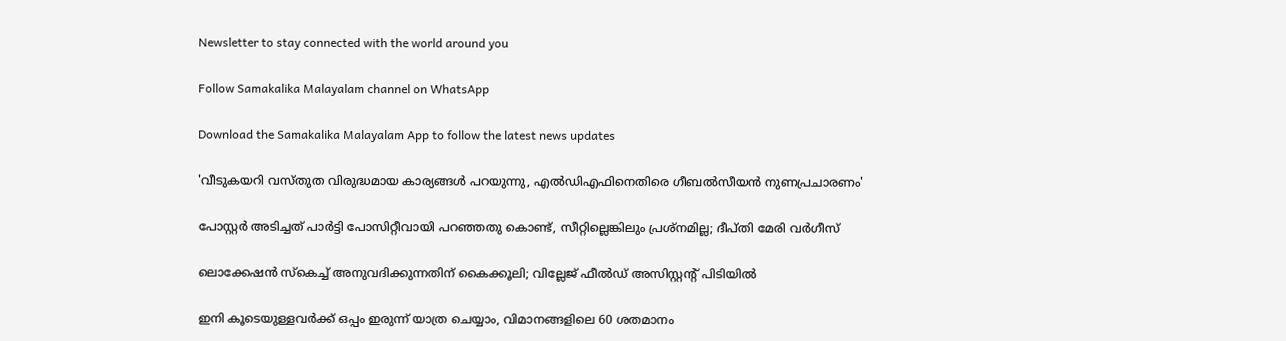Newsletter to stay connected with the world around you

Follow Samakalika Malayalam channel on WhatsApp

Download the Samakalika Malayalam App to follow the latest news updates

'വീടുകയറി വസ്തുത വിരുദ്ധമായ കാര്യങ്ങള്‍ പറയുന്നു, എല്‍ഡിഎഫിനെതിരെ ഗീബല്‍സീയന്‍ നുണപ്രചാരണം'

പോസ്റ്റര്‍ അടിച്ചത് പാര്‍ട്ടി പോസിറ്റീവായി പറഞ്ഞതു കൊണ്ട്, സീറ്റില്ലെങ്കിലും പ്രശ്‌നമില്ല; ദീപ്തി മേരി വര്‍ഗീസ്

ലൊക്കേഷന്‍ സ്‌കെച്ച് അനുവദിക്കുന്നതിന് കൈക്കൂലി; വില്ലേജ് ഫീല്‍ഡ് അസിസ്റ്റന്റ് പിടിയില്‍

ഇനി കൂടെയുള്ളവര്‍ക്ക് ഒപ്പം ഇരുന്ന് യാത്ര ചെയ്യാം, വിമാനങ്ങളിലെ 60 ശതമാനം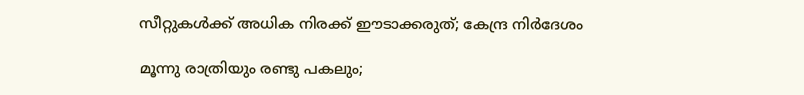സീറ്റുകള്‍ക്ക് അധിക നിരക്ക് ഈടാക്കരുത്; കേന്ദ്ര നിര്‍ദേശം

മൂന്നു രാത്രിയും രണ്ടു പകലും;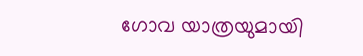ഗോവ യാത്രയുമായി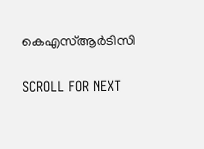കെഎസ്ആര്‍ടിസി

SCROLL FOR NEXT